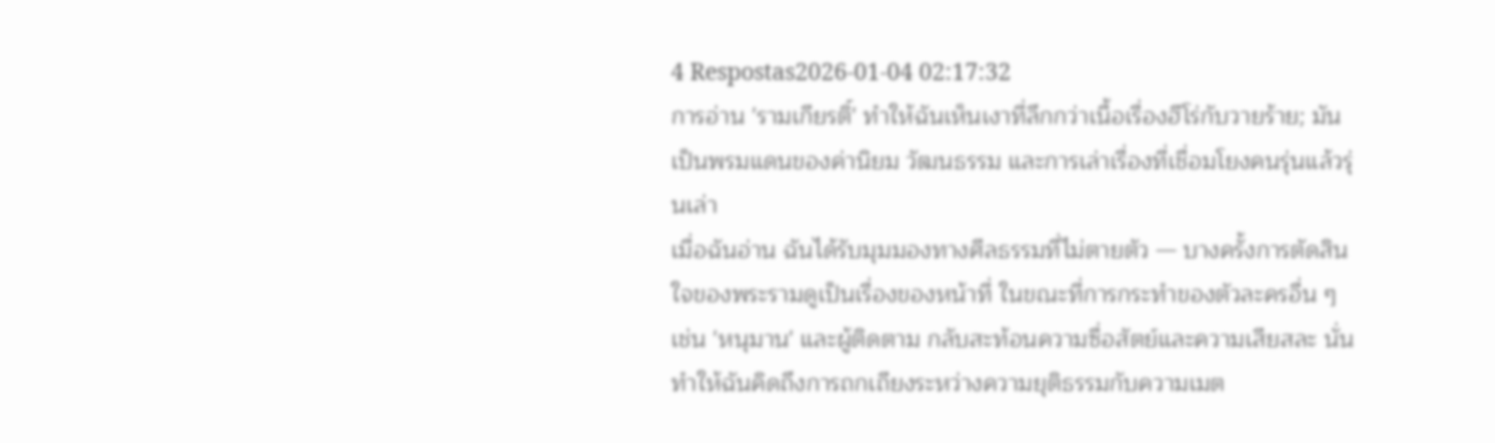4 Respostas2026-01-04 02:17:32
การอ่าน 'รามเกียรติ์' ทำให้ฉันเห็นเงาที่ลึกกว่าเนื้อเรื่องฮีโร่กับวายร้าย; มันเป็นพรมแดนของค่านิยม วัฒนธรรม และการเล่าเรื่องที่เชื่อมโยงคนรุ่นแล้วรุ่นเล่า
เมื่อฉันอ่าน ฉันได้รับมุมมองทางศีลธรรมที่ไม่ตายตัว — บางครั้งการตัดสินใจของพระรามดูเป็นเรื่องของหน้าที่ ในขณะที่การกระทำของตัวละครอื่น ๆ เช่น 'หนุมาน' และผู้ติดตาม กลับสะท้อนความซื่อสัตย์และความเสียสละ นั่นทำให้ฉันคิดถึงการถกเถียงระหว่างความยุติธรรมกับความเมต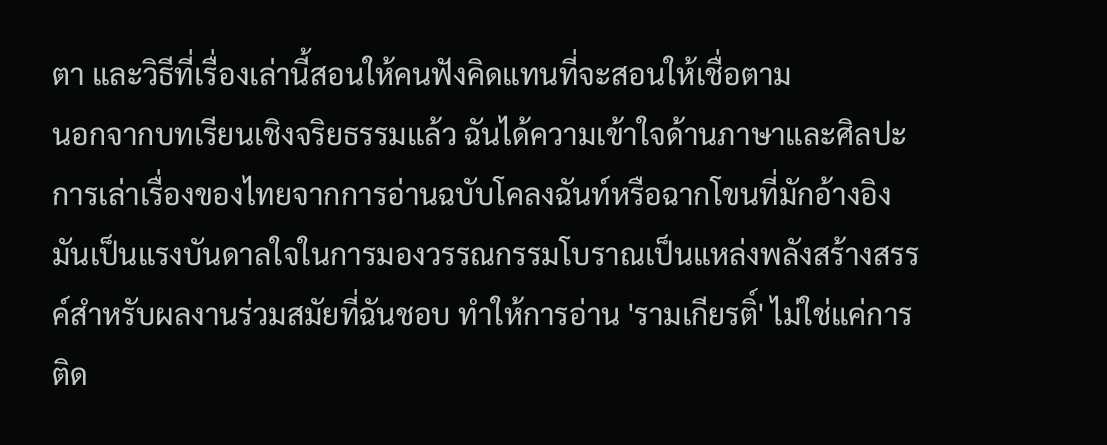ตา และวิธีที่เรื่องเล่านี้สอนให้คนฟังคิดแทนที่จะสอนให้เชื่อตาม
นอกจากบทเรียนเชิงจริยธรรมแล้ว ฉันได้ความเข้าใจด้านภาษาและศิลปะการเล่าเรื่องของไทยจากการอ่านฉบับโคลงฉันท์หรือฉากโขนที่มักอ้างอิง มันเป็นแรงบันดาลใจในการมองวรรณกรรมโบราณเป็นแหล่งพลังสร้างสรรค์สำหรับผลงานร่วมสมัยที่ฉันชอบ ทำให้การอ่าน 'รามเกียรติ์' ไม่ใช่แค่การติด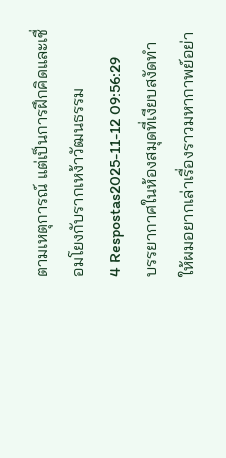ตามเหตุการณ์ แต่เป็นการฝึกคิดและเชื่อมโยงกับรากเหง้าวัฒนธรรม
4 Respostas2025-11-12 09:56:29
บรรยากาศในห้องสมุดที่เงียบสงัดทำให้ผมอยากเล่าเรื่องราวมหากาพย์อย่า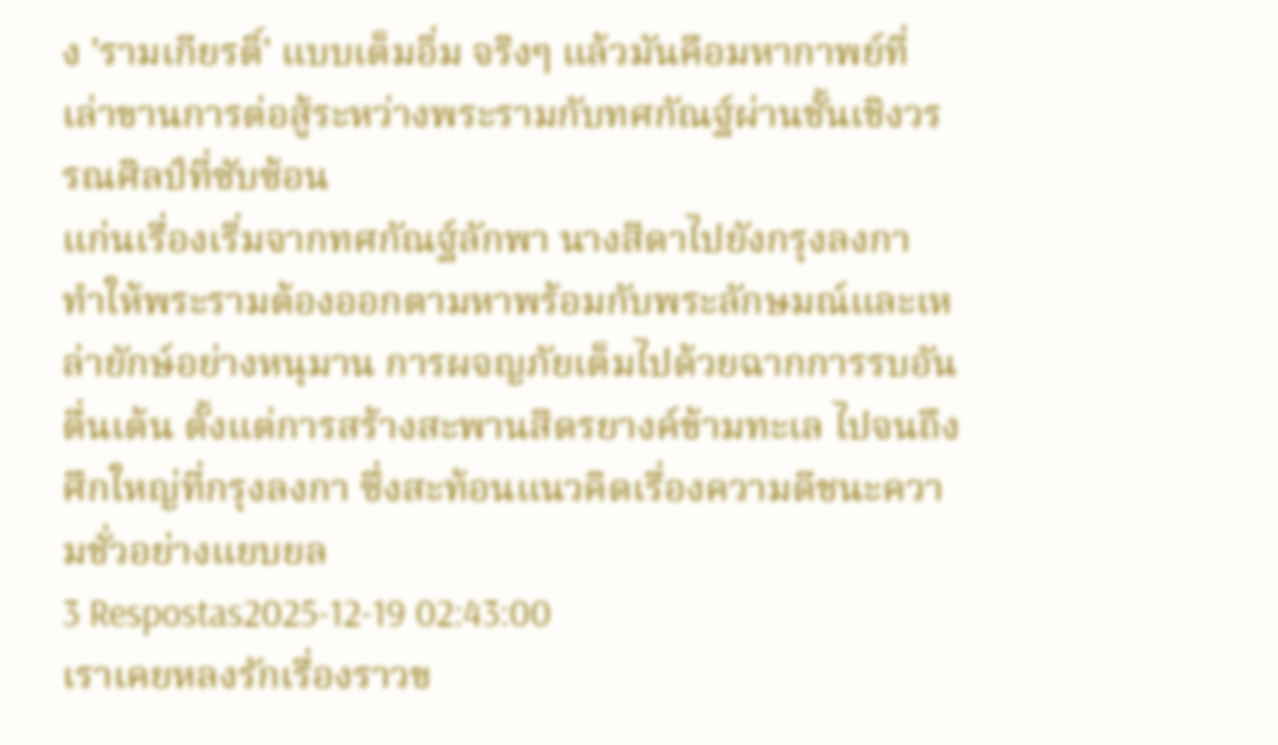ง 'รามเกียรติ์' แบบเต็มอิ่ม จริงๆ แล้วมันคือมหากาพย์ที่เล่าขานการต่อสู้ระหว่างพระรามกับทศกัณฐ์ผ่านชั้นเชิงวรรณศิลป์ที่ซับซ้อน
แก่นเรื่องเริ่มจากทศกัณฐ์ลักพา นางสีดาไปยังกรุงลงกา ทำให้พระรามต้องออกตามหาพร้อมกับพระลักษมณ์และเหล่ายักษ์อย่างหนุมาน การผจญภัยเต็มไปด้วยฉากการรบอันตื่นเต้น ตั้งแต่การสร้างสะพานสีดรยางค์ข้ามทะเล ไปจนถึงศึกใหญ่ที่กรุงลงกา ซึ่งสะท้อนแนวคิดเรื่องความดีชนะความชั่วอย่างแยบยล
3 Respostas2025-12-19 02:43:00
เราเคยหลงรักเรื่องราวข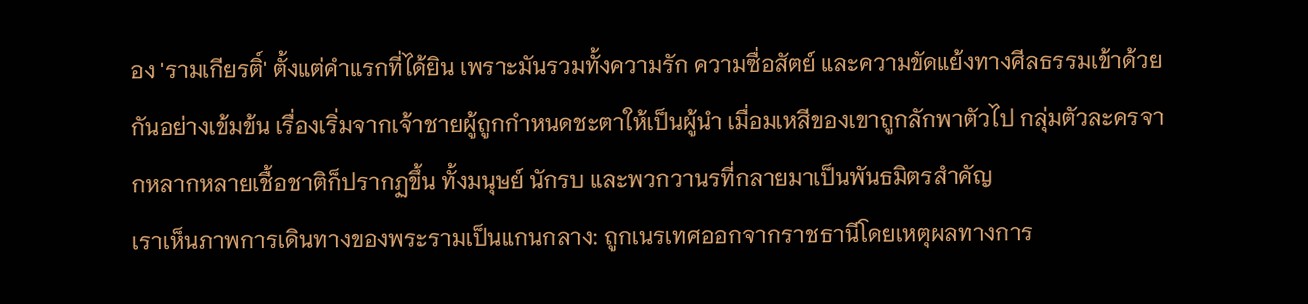อง 'รามเกียรติ์' ตั้งแต่คำแรกที่ได้ยิน เพราะมันรวมทั้งความรัก ความซื่อสัตย์ และความขัดแย้งทางศีลธรรมเข้าด้วยกันอย่างเข้มข้น เรื่องเริ่มจากเจ้าชายผู้ถูกกำหนดชะตาให้เป็นผู้นำ เมื่อมเหสีของเขาถูกลักพาตัวไป กลุ่มตัวละครจากหลากหลายเชื้อชาติก็ปรากฏขึ้น ทั้งมนุษย์ นักรบ และพวกวานรที่กลายมาเป็นพันธมิตรสำคัญ
เราเห็นภาพการเดินทางของพระรามเป็นแกนกลาง: ถูกเนรเทศออกจากราชธานีโดยเหตุผลทางการ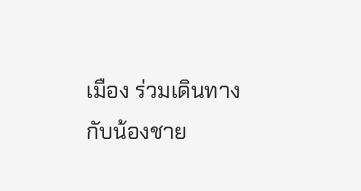เมือง ร่วมเดินทางกับน้องชาย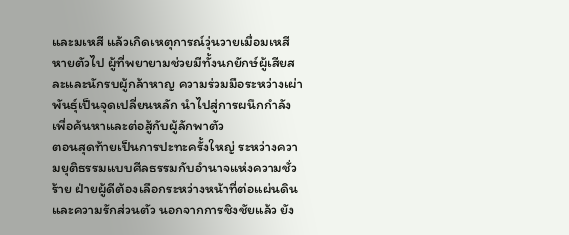และมเหสี แล้วเกิดเหตุการณ์วุ่นวายเมื่อมเหสีหายตัวไป ผู้ที่พยายามช่วยมีทั้งนกยักษ์ผู้เสียสละและนักรบผู้กล้าหาญ ความร่วมมือระหว่างเผ่าพันธุ์เป็นจุดเปลี่ยนหลัก นำไปสู่การผนึกกำลังเพื่อค้นหาและต่อสู้กับผู้ลักพาตัว
ตอนสุดท้ายเป็นการปะทะครั้งใหญ่ ระหว่างความยุติธรรมแบบศีลธรรมกับอำนาจแห่งความชั่วร้าย ฝ่ายผู้ดีต้องเลือกระหว่างหน้าที่ต่อแผ่นดินและความรักส่วนตัว นอกจากการชิงชัยแล้ว ยัง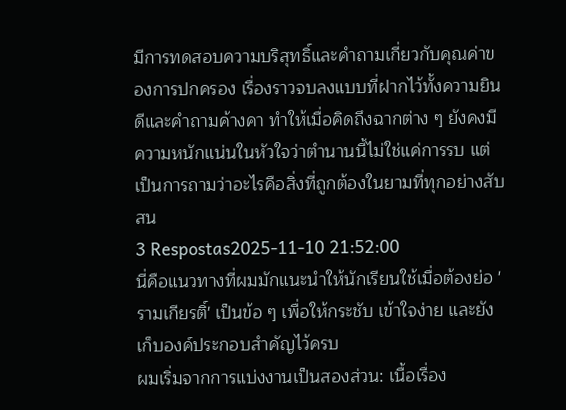มีการทดสอบความบริสุทธิ์และคำถามเกี่ยวกับคุณค่าของการปกครอง เรื่องราวจบลงแบบที่ฝากไว้ทั้งความยินดีและคำถามค้างคา ทำให้เมื่อคิดถึงฉากต่าง ๆ ยังคงมีความหนักแน่นในหัวใจว่าตำนานนี้ไม่ใช่แค่การรบ แต่เป็นการถามว่าอะไรคือสิ่งที่ถูกต้องในยามที่ทุกอย่างสับสน
3 Respostas2025-11-10 21:52:00
นี่คือแนวทางที่ผมมักแนะนำให้นักเรียนใช้เมื่อต้องย่อ 'รามเกียรติ์' เป็นข้อ ๆ เพื่อให้กระชับ เข้าใจง่าย และยังเก็บองค์ประกอบสำคัญไว้ครบ
ผมเริ่มจากการแบ่งงานเป็นสองส่วน: เนื้อเรื่อง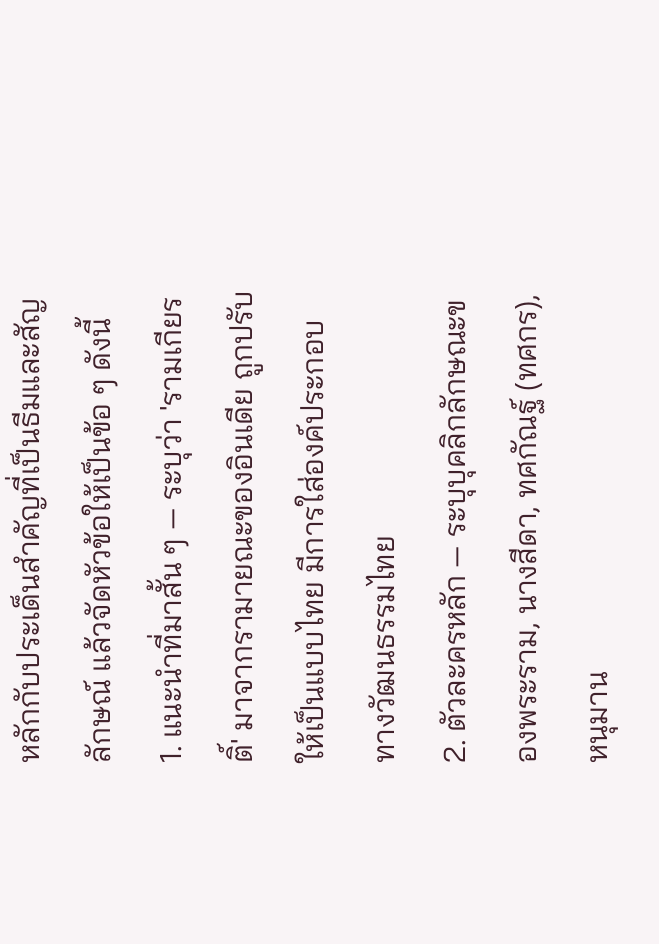หลักกับประเด็นสำคัญที่เป็นธีมและสัญลักษณ์ แล้วจัดหัวข้อให้เป็นข้อ ๆ ดังนี้
1. แนะนำที่มาสั้น ๆ — ระบุว่า 'รามเกียรติ์' มาจากรามายณะของอินเดีย ถูกปรับให้เป็นแบบไทย มีการใส่องค์ประกอบทางวัฒนธรรมไทย
2. ตัวละครหลัก — ระบุบุคลิกลักษณะของพระราม, นางสีดา, ทศกัณฐ์ (ทศกร), หนุมาน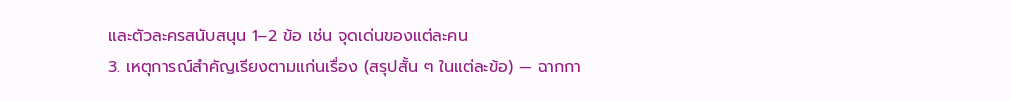และตัวละครสนับสนุน 1–2 ข้อ เช่น จุดเด่นของแต่ละคน
3. เหตุการณ์สำคัญเรียงตามแก่นเรื่อง (สรุปสั้น ๆ ในแต่ละข้อ) — ฉากกา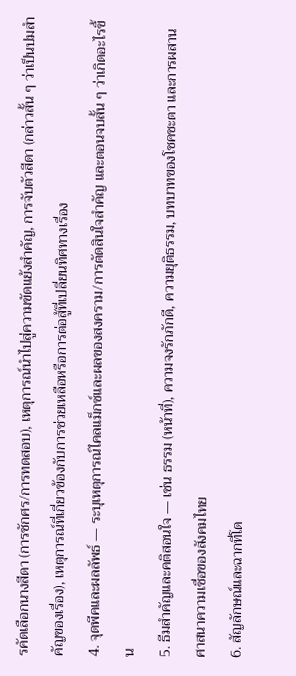รคัดเลือกนางสีดา (การชักศร/การทดสอบ), เหตุการณ์นำไปสู่ความขัดแย้งสำคัญ, การจับตัวสีดา (กล่าวสั้น ๆ ว่าเป็นปมสำคัญของเรื่อง), เหตุการณ์ที่เกี่ยวข้องกับการช่วยเหลือหรือการต่อสู้ที่เปลี่ยนทิศทางเรื่อง
4. จุดพีคและผลลัพธ์ — ระบุเหตุการณ์ไคลแม็กซ์และผลของสงคราม/การตัดสินใจสำคัญ และตอนจบสั้น ๆ ว่าเกิดอะไรขึ้น
5. ธีมสำคัญและคติสอนใจ — เช่น ธรรม (หน้าที่), ความจงรักภักดี, ความยุติธรรม, บทบาทของโชคชะตา และการผสานศาสนาความเชื่อของสังคมไทย
6. สัญลักษณ์และฉากที่โด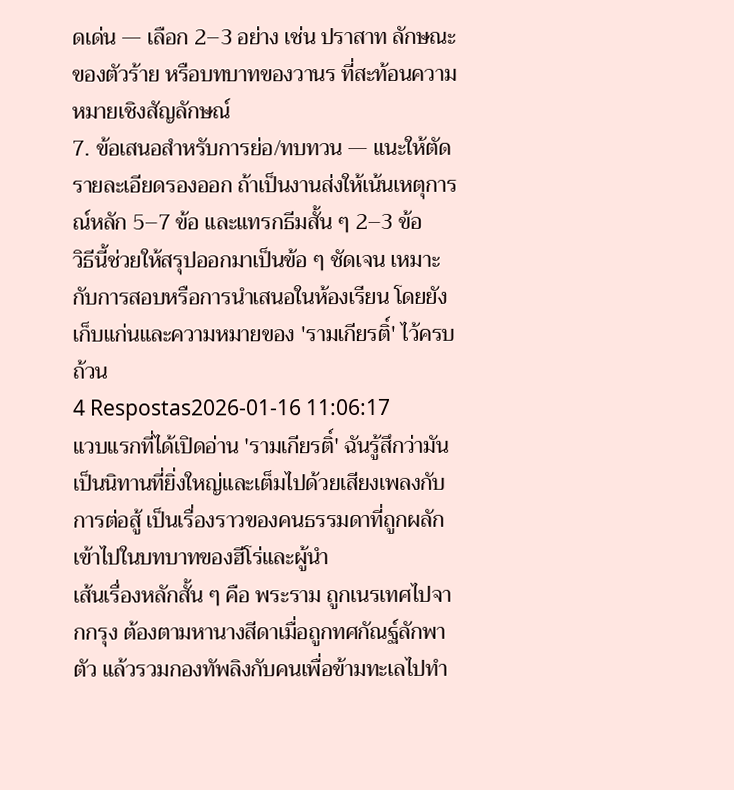ดเด่น — เลือก 2–3 อย่าง เช่น ปราสาท ลักษณะของตัวร้าย หรือบทบาทของวานร ที่สะท้อนความหมายเชิงสัญลักษณ์
7. ข้อเสนอสำหรับการย่อ/ทบทวน — แนะให้ตัดรายละเอียดรองออก ถ้าเป็นงานส่งให้เน้นเหตุการณ์หลัก 5–7 ข้อ และแทรกธีมสั้น ๆ 2–3 ข้อ
วิธีนี้ช่วยให้สรุปออกมาเป็นข้อ ๆ ชัดเจน เหมาะกับการสอบหรือการนำเสนอในห้องเรียน โดยยังเก็บแก่นและความหมายของ 'รามเกียรติ์' ไว้ครบถ้วน
4 Respostas2026-01-16 11:06:17
แวบแรกที่ได้เปิดอ่าน 'รามเกียรติ์' ฉันรู้สึกว่ามันเป็นนิทานที่ยิ่งใหญ่และเต็มไปด้วยเสียงเพลงกับการต่อสู้ เป็นเรื่องราวของคนธรรมดาที่ถูกผลักเข้าไปในบทบาทของฮีโร่และผู้นำ
เส้นเรื่องหลักสั้น ๆ คือ พระราม ถูกเนรเทศไปจากกรุง ต้องตามหานางสีดาเมื่อถูกทศกัณฐ์ลักพาตัว แล้วรวมกองทัพลิงกับคนเพื่อข้ามทะเลไปทำ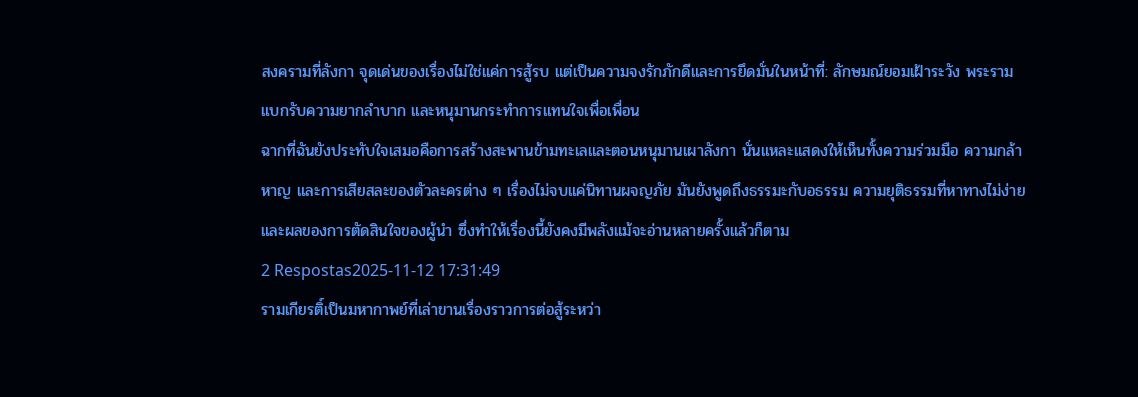สงครามที่ลังกา จุดเด่นของเรื่องไม่ใช่แค่การสู้รบ แต่เป็นความจงรักภักดีและการยึดมั่นในหน้าที่: ลักษมณ์ยอมเฝ้าระวัง พระรามแบกรับความยากลำบาก และหนุมานกระทำการแทนใจเพื่อเพื่อน
ฉากที่ฉันยังประทับใจเสมอคือการสร้างสะพานข้ามทะเลและตอนหนุมานเผาลังกา นั่นแหละแสดงให้เห็นทั้งความร่วมมือ ความกล้าหาญ และการเสียสละของตัวละครต่าง ๆ เรื่องไม่จบแค่นิทานผจญภัย มันยังพูดถึงธรรมะกับอธรรม ความยุติธรรมที่หาทางไม่ง่าย และผลของการตัดสินใจของผู้นำ ซึ่งทำให้เรื่องนี้ยังคงมีพลังแม้จะอ่านหลายครั้งแล้วก็ตาม
2 Respostas2025-11-12 17:31:49
รามเกียรติ์เป็นมหากาพย์ที่เล่าขานเรื่องราวการต่อสู้ระหว่า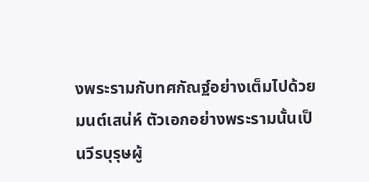งพระรามกับทศกัณฐ์อย่างเต็มไปด้วยมนต์เสน่ห์ ตัวเอกอย่างพระรามนั้นเป็นวีรบุรุษผู้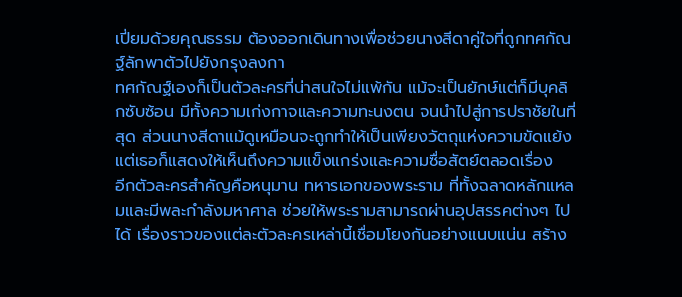เปี่ยมด้วยคุณธรรม ต้องออกเดินทางเพื่อช่วยนางสีดาคู่ใจที่ถูกทศกัณฐ์ลักพาตัวไปยังกรุงลงกา
ทศกัณฐ์เองก็เป็นตัวละครที่น่าสนใจไม่แพ้กัน แม้จะเป็นยักษ์แต่ก็มีบุคลิกซับซ้อน มีทั้งความเก่งกาจและความทะนงตน จนนำไปสู่การปราชัยในที่สุด ส่วนนางสีดาแม้ดูเหมือนจะถูกทำให้เป็นเพียงวัตถุแห่งความขัดแย้ง แต่เธอก็แสดงให้เห็นถึงความแข็งแกร่งและความซื่อสัตย์ตลอดเรื่อง
อีกตัวละครสำคัญคือหนุมาน ทหารเอกของพระราม ที่ทั้งฉลาดหลักแหลมและมีพละกำลังมหาศาล ช่วยให้พระรามสามารถผ่านอุปสรรคต่างๆ ไปได้ เรื่องราวของแต่ละตัวละครเหล่านี้เชื่อมโยงกันอย่างแนบแน่น สร้าง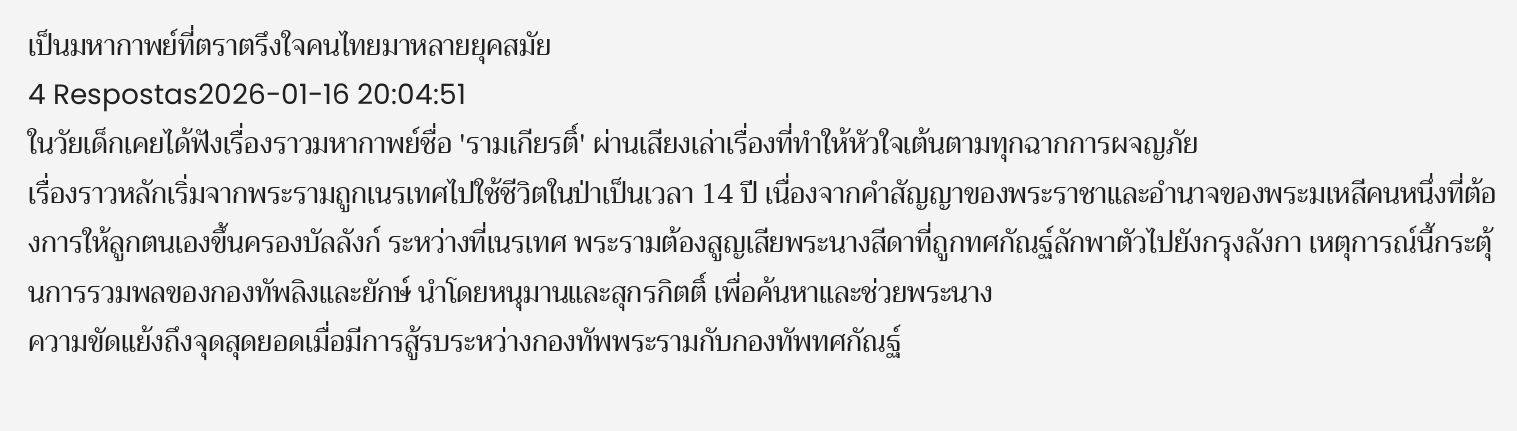เป็นมหากาพย์ที่ตราตรึงใจคนไทยมาหลายยุคสมัย
4 Respostas2026-01-16 20:04:51
ในวัยเด็กเคยได้ฟังเรื่องราวมหากาพย์ชื่อ 'รามเกียรติ์' ผ่านเสียงเล่าเรื่องที่ทำให้หัวใจเต้นตามทุกฉากการผจญภัย
เรื่องราวหลักเริ่มจากพระรามถูกเนรเทศไปใช้ชีวิตในป่าเป็นเวลา 14 ปี เนื่องจากคำสัญญาของพระราชาและอำนาจของพระมเหสีคนหนึ่งที่ต้องการให้ลูกตนเองขึ้นครองบัลลังก์ ระหว่างที่เนรเทศ พระรามต้องสูญเสียพระนางสีดาที่ถูกทศกัณฐ์ลักพาตัวไปยังกรุงลังกา เหตุการณ์นี้กระตุ้นการรวมพลของกองทัพลิงและยักษ์ นำโดยหนุมานและสุกรกิตติ์ เพื่อค้นหาและช่วยพระนาง
ความขัดแย้งถึงจุดสุดยอดเมื่อมีการสู้รบระหว่างกองทัพพระรามกับกองทัพทศกัณฐ์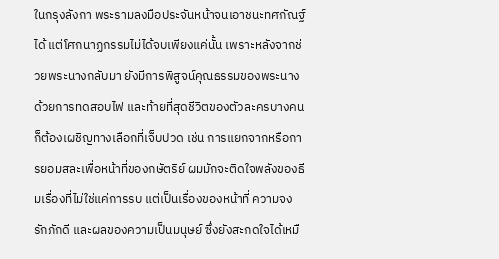ในกรุงลังกา พระรามลงมือประจันหน้าจนเอาชนะทศกัณฐ์ได้ แต่โศกนาฏกรรมไม่ได้จบเพียงแค่นั้น เพราะหลังจากช่วยพระนางกลับมา ยังมีการพิสูจน์คุณธรรมของพระนางด้วยการทดสอบไฟ และท้ายที่สุดชีวิตของตัวละครบางคนก็ต้องเผชิญทางเลือกที่เจ็บปวด เช่น การแยกจากหรือการยอมสละเพื่อหน้าที่ของกษัตริย์ ผมมักจะติดใจพลังของธีมเรื่องที่ไม่ใช่แค่การรบ แต่เป็นเรื่องของหน้าที่ ความจงรักภักดี และผลของความเป็นมนุษย์ ซึ่งยังสะกดใจได้เหมื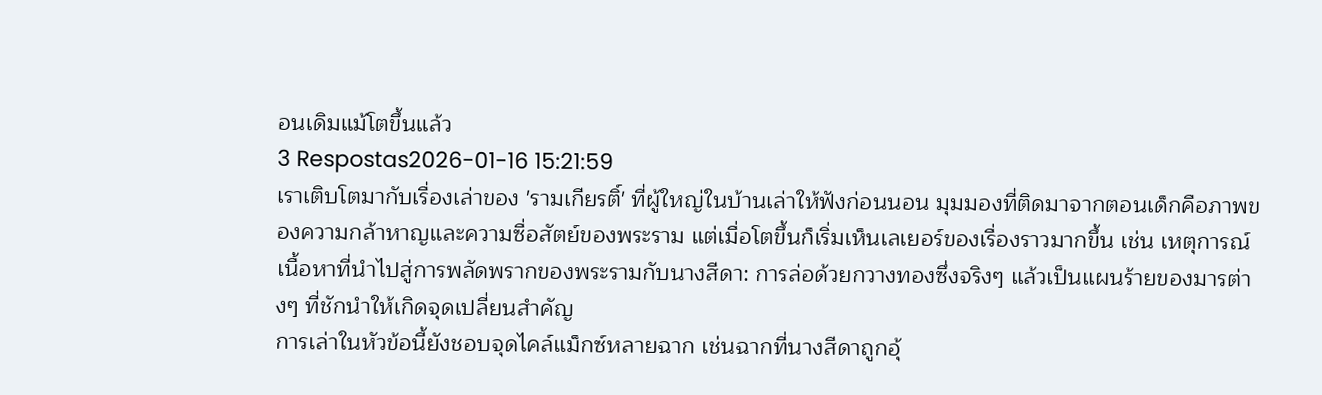อนเดิมแม้โตขึ้นแล้ว
3 Respostas2026-01-16 15:21:59
เราเติบโตมากับเรื่องเล่าของ 'รามเกียรติ์' ที่ผู้ใหญ่ในบ้านเล่าให้ฟังก่อนนอน มุมมองที่ติดมาจากตอนเด็กคือภาพของความกล้าหาญและความซื่อสัตย์ของพระราม แต่เมื่อโตขึ้นก็เริ่มเห็นเลเยอร์ของเรื่องราวมากขึ้น เช่น เหตุการณ์เนื้อหาที่นำไปสู่การพลัดพรากของพระรามกับนางสีดา: การล่อด้วยกวางทองซึ่งจริงๆ แล้วเป็นแผนร้ายของมารต่างๆ ที่ชักนำให้เกิดจุดเปลี่ยนสำคัญ
การเล่าในหัวข้อนี้ยังชอบจุดไคล์แม็กซ์หลายฉาก เช่นฉากที่นางสีดาถูกอุ้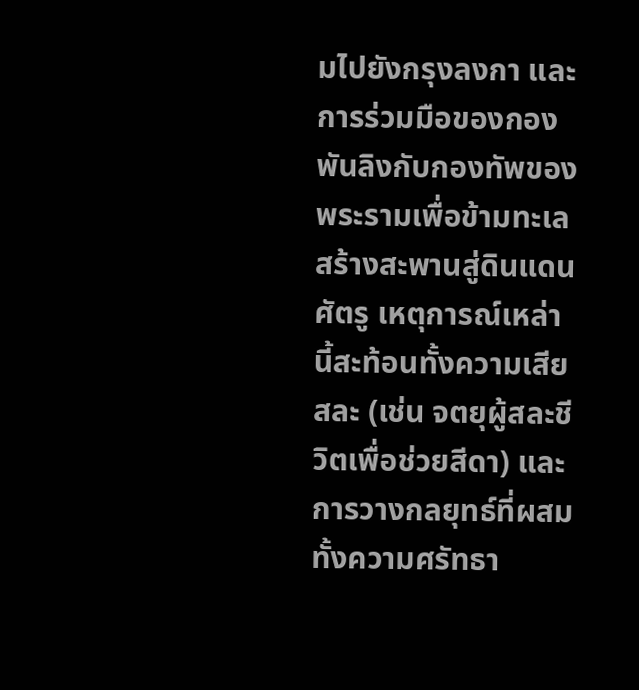มไปยังกรุงลงกา และการร่วมมือของกองพันลิงกับกองทัพของพระรามเพื่อข้ามทะเลสร้างสะพานสู่ดินแดนศัตรู เหตุการณ์เหล่านี้สะท้อนทั้งความเสียสละ (เช่น จตยุผู้สละชีวิตเพื่อช่วยสีดา) และการวางกลยุทธ์ที่ผสมทั้งความศรัทธา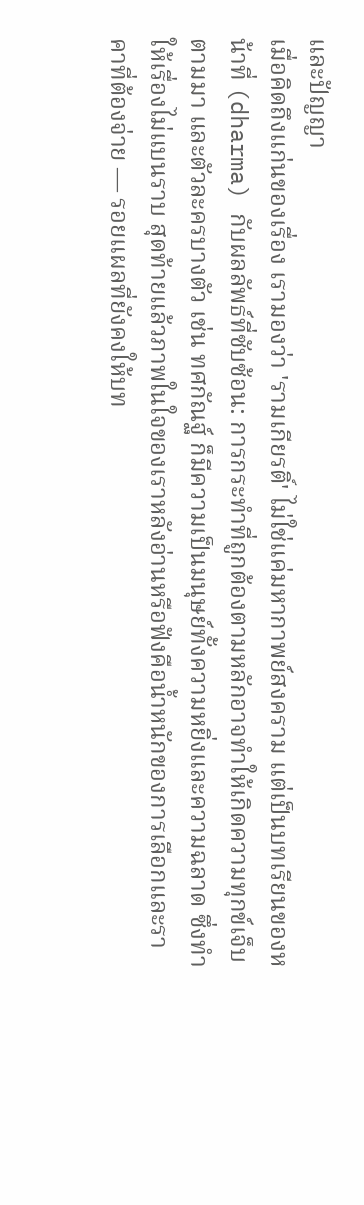และปัญญา
เมื่อคิดถึงแก่นของเรื่อง เรามองว่า 'รามเกียรติ์' ไม่ใช่แค่มหากาพย์สงคราม แต่เป็นบทเรียนของหน้าที่ (dharma) กับผลลัพธ์ที่ซับซ้อน: การกระทำที่ถูกต้องตามหลักอาจทำให้เกิดความทุกข์เจ็บตามมา และตัวละครบางตัว เช่น ทศกัณฐ์ ก็มีความเป็นมนุษย์ทั้งความหยิ่งและความฉลาด ซึ่งทำให้เรื่องไม่แบนราบ สุดท้ายแล้วภาพในใจของเราหลังอ่านหรือฟังคือน้ำหนักของการเลือกและราคาที่ต้องจ่าย — รอยแผลที่ยังคงให้บท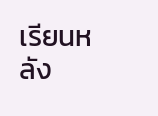เรียนหลัง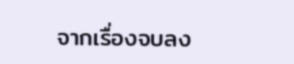จากเรื่องจบลง